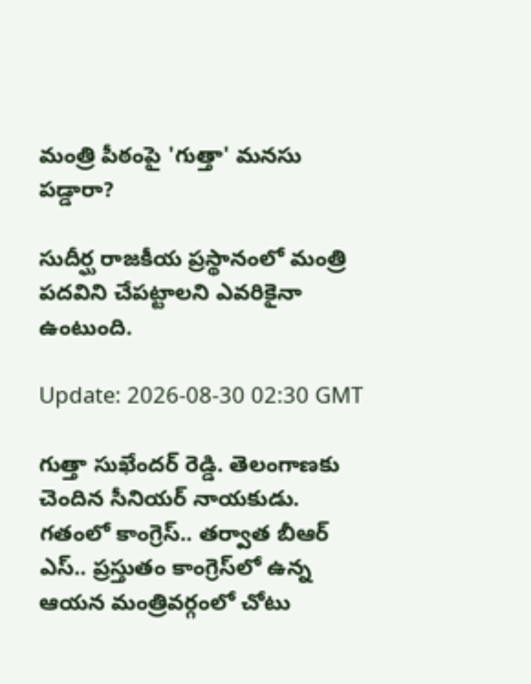మంత్రి పీఠంపై 'గుత్తా' మ‌న‌సు ప‌డ్డారా?

సుదీర్ఘ‌ రాజ‌కీయ ప్ర‌స్థానంలో మంత్రి ప‌ద‌విని చేప‌ట్టాల‌ని ఎవ‌రికైనా ఉంటుంది.

Update: 2026-08-30 02:30 GMT

గుత్తా సుఖేంద‌ర్ రెడ్డి. తెలంగాణ‌కు చెందిన సీనియ‌ర్ నాయ‌కుడు. గ‌తంలో కాంగ్రెస్‌.. త‌ర్వాత బీఆర్ ఎస్‌.. ప్ర‌స్తుతం కాంగ్రెస్‌లో ఉన్న ఆయ‌న మంత్రివ‌ర్గంలో చోటు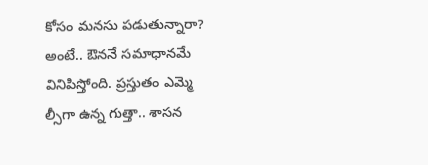కోసం మ‌న‌సు ప‌డుతున్నారా? అంటే.. ఔన‌నే స‌మాధాన‌మే వినిపిస్తోంది. ప్ర‌స్తుతం ఎమ్మె ల్సీగా ఉన్న గుత్తా.. శాస‌న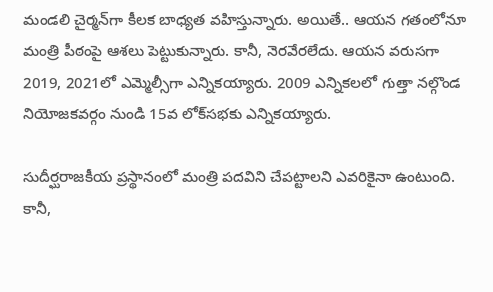మండ‌లి చైర్మ‌న్‌గా కీల‌క బాధ్య‌త వ‌హిస్తున్నారు. అయితే.. ఆయ‌న గ‌తంలోనూ మంత్రి పీఠంపై ఆశ‌లు పెట్టుకున్నారు. కానీ, నెర‌వేర‌లేదు. ఆయన వరుసగా 2019, 2021లో ఎమ్మెల్సీగా ఎన్నికయ్యారు. 2009 ఎన్నికలలో గుత్తా నల్గొండ నియోజకవర్గం నుండి 15వ లోక్‌సభకు ఎన్నికయ్యారు.

సుదీర్ఘ‌రాజ‌కీయ ప్ర‌స్థానంలో మంత్రి ప‌ద‌విని చేప‌ట్టాల‌ని ఎవ‌రికైనా ఉంటుంది. కానీ,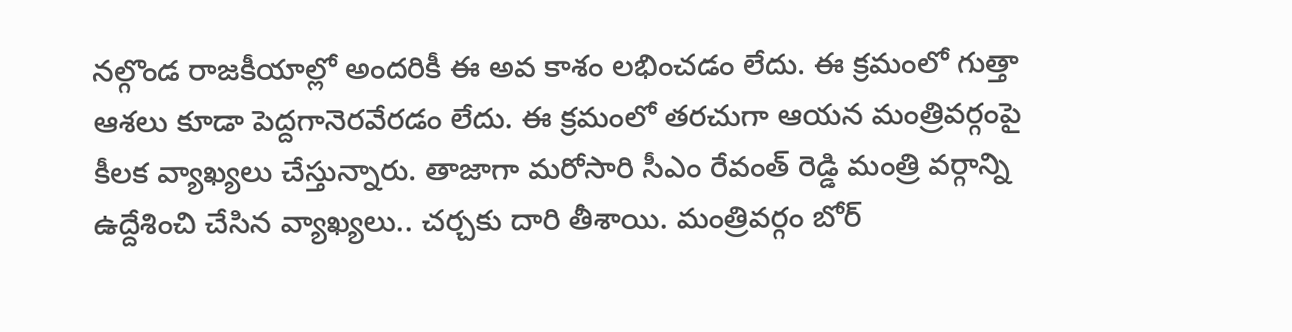న‌ల్గొండ రాజ‌కీయాల్లో అంద‌రికీ ఈ అవ కాశం ల‌భించ‌డం లేదు. ఈ క్ర‌మంలో గుత్తా ఆశ‌లు కూడా పెద్ద‌గానెర‌వేర‌డం లేదు. ఈ క్ర‌మంలో త‌ర‌చుగా ఆయ‌న మంత్రివ‌ర్గంపై కీల‌క వ్యాఖ్య‌లు చేస్తున్నారు. తాజాగా మ‌రోసారి సీఎం రేవంత్ రెడ్డి మంత్రి వ‌ర్గాన్ని ఉద్దేశించి చేసిన వ్యాఖ్య‌లు.. చ‌ర్చ‌కు దారి తీశాయి. మంత్రివ‌ర్గం బోర్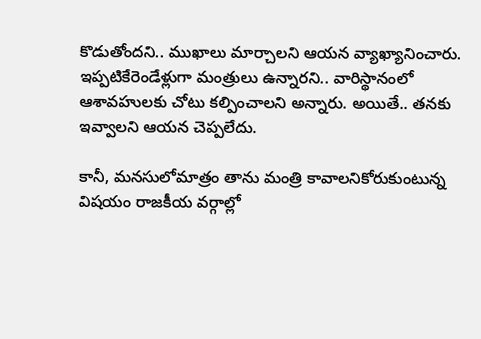కొడుతోంద‌ని.. ముఖాలు మార్చాల‌ని ఆయ‌న వ్యాఖ్యానించారు. ఇప్ప‌టికేరెండేళ్లుగా మంత్రులు ఉన్నార‌ని.. వారిస్థానంలో ఆశావ‌హుల‌కు చోటు క‌ల్పించాల‌ని అన్నారు. అయితే.. త‌న‌కు ఇవ్వాల‌ని ఆయ‌న చెప్ప‌లేదు.

కానీ, మ‌న‌సులోమాత్రం తాను మంత్రి కావాల‌నికోరుకుంటున్న విష‌యం రాజ‌కీయ వ‌ర్గాల్లో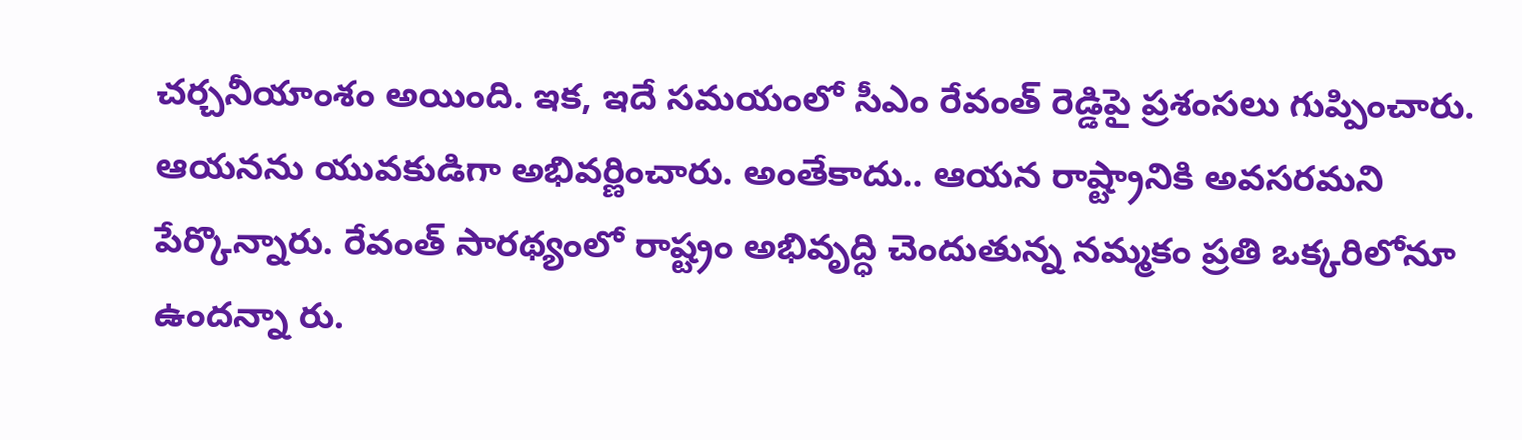చ‌ర్చ‌నీయాంశం అయింది. ఇక‌, ఇదే స‌మ‌యంలో సీఎం రేవంత్ రెడ్డిపై ప్ర‌శంస‌లు గుప్పించారు. ఆయ‌న‌ను యువ‌కుడిగా అభివ‌ర్ణించారు. అంతేకాదు.. ఆయ‌న రాష్ట్రానికి అవ‌స‌ర‌మ‌ని పేర్కొన్నారు. రేవంత్ సార‌థ్యంలో రాష్ట్రం అభివృద్ధి చెందుతున్న న‌మ్మ‌కం ప్ర‌తి ఒక్క‌రిలోనూ ఉంద‌న్నా రు.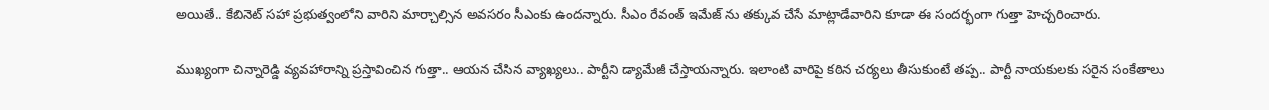అయితే.. కేబినెట్ స‌హా ప్ర‌భుత్వంలోని వారిని మార్చాల్సిన అవ‌స‌రం సీఎంకు ఉంద‌న్నారు. సీఎం రేవంత్ ఇమేజ్ ను త‌క్కువ చేసే మాట్లాడేవారిని కూడా ఈ సంద‌ర్భంగా గుత్తా హెచ్చ‌రించారు.

ముఖ్యంగా చిన్నారెడ్డి వ్య‌వహారాన్ని ప్ర‌స్తావించిన గుత్తా.. ఆయ‌న చేసిన వ్యాఖ్య‌లు.. పార్టీని డ్యామేజీ చేస్తాయ‌న్నారు. ఇలాంటి వారిపై క‌ఠిన చ‌ర్య‌లు తీసుకుంటే త‌ప్ప‌.. పార్టీ నాయ‌కుల‌కు స‌రైన సంకేతాలు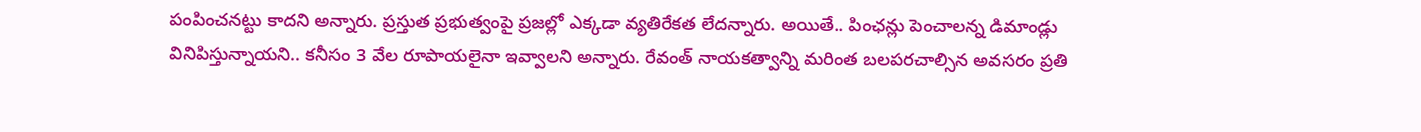పంపించ‌న‌ట్టు కాద‌ని అన్నారు. ప్ర‌స్తుత ప్ర‌భుత్వంపై ప్ర‌జ‌ల్లో ఎక్క‌డా వ్య‌తిరేక‌త లేద‌న్నారు. అయితే.. పింఛ‌న్లు పెంచాల‌న్న డిమాండ్లు వినిపిస్తున్నాయ‌ని.. క‌నీసం 3 వేల రూపాయ‌లైనా ఇవ్వాల‌ని అన్నారు. రేవంత్ నాయ‌కత్వాన్ని మ‌రింత బ‌ల‌ప‌ర‌చాల్సిన అవ‌స‌రం ప్ర‌తి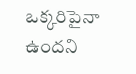ఒక్క‌రిపైనా ఉంద‌ని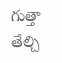గుత్తా తేల్చి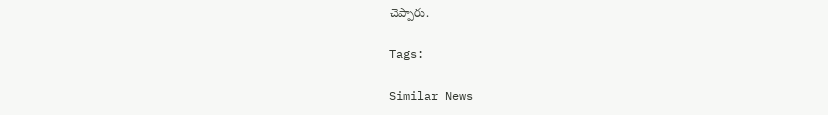చెప్పారు.

Tags:

Similar News